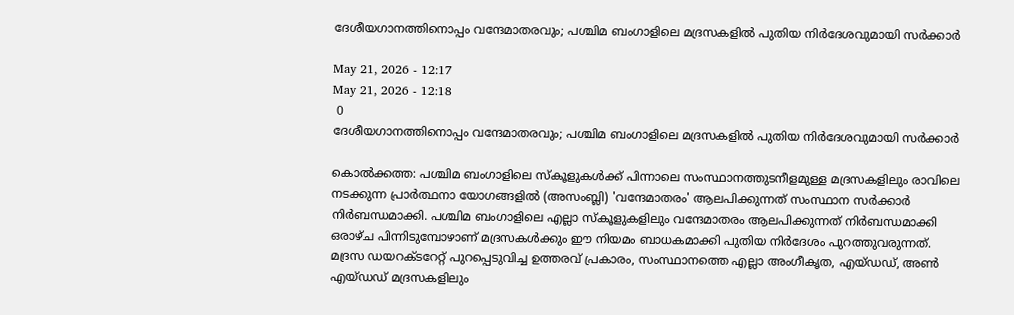ദേശീയഗാനത്തിനൊപ്പം വന്ദേമാതരവും; പശ്ചിമ ബംഗാളിലെ മദ്രസകളിൽ പുതിയ നിർദേശവുമായി സർക്കാർ

May 21, 2026 - 12:17
May 21, 2026 - 12:18
 0
ദേശീയഗാനത്തിനൊപ്പം വന്ദേമാതരവും; പശ്ചിമ ബംഗാളിലെ മദ്രസകളിൽ പുതിയ നിർദേശവുമായി സർക്കാർ

കൊല്‍ക്കത്ത: പശ്ചിമ ബംഗാളിലെ സ്കൂളുകൾക്ക് പിന്നാലെ സംസ്ഥാനത്തുടനീളമുള്ള മദ്രസകളിലും രാവിലെ നടക്കുന്ന പ്രാർത്ഥനാ യോഗങ്ങളിൽ (അസംബ്ലി) 'വന്ദേമാതരം' ആലപിക്കുന്നത് സംസ്ഥാന സർക്കാർ നിർബന്ധമാക്കി. പശ്ചിമ ബംഗാളിലെ എല്ലാ സ്‌കൂളുകളിലും വന്ദേമാതരം ആലപിക്കുന്നത് നിർബന്ധമാക്കി ഒരാഴ്ച പിന്നിടുമ്പോഴാണ് മദ്രസകൾക്കും ഈ നിയമം ബാധകമാക്കി പുതിയ നിർദേശം പുറത്തുവരുന്നത്. മദ്രസ ഡയറക്ടറേറ്റ് പുറപ്പെടുവിച്ച ഉത്തരവ് പ്രകാരം, സംസ്ഥാനത്തെ എല്ലാ അംഗീകൃത, എയ്ഡഡ്, അണ്‍ എയ്ഡഡ് മദ്രസകളിലും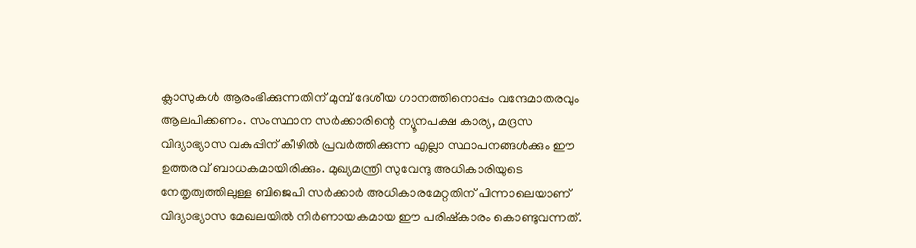ക്ലാസുകള്‍ ആരംഭിക്കുന്നതിന് മുമ്പ് ദേശീയ ഗാനത്തിനൊപ്പം വന്ദേമാതരവും ആലപിക്കണം. സംസ്ഥാന സര്‍ക്കാരിന്റെ ന്യൂനപക്ഷ കാര്യ, മദ്രസ വിദ്യാഭ്യാസ വകുപ്പിന് കീഴില്‍ പ്രവര്‍ത്തിക്കുന്ന എല്ലാ സ്ഥാപനങ്ങള്‍ക്കും ഈ ഉത്തരവ് ബാധകമായിരിക്കും. മുഖ്യമന്ത്രി സുവേന്ദു അധികാരിയുടെ നേതൃത്വത്തിലുള്ള ബിജെപി സര്‍ക്കാര്‍ അധികാരമേറ്റതിന് പിന്നാലെയാണ് വിദ്യാഭ്യാസ മേഖലയിൽ നിർണായകമായ ഈ പരിഷ്കാരം കൊണ്ടുവന്നത്.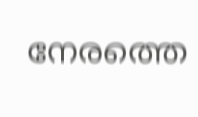നേരത്തെ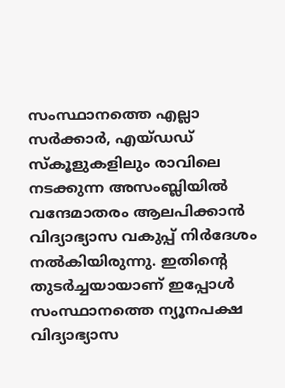സംസ്ഥാനത്തെ എല്ലാ സര്‍ക്കാര്‍, എയ്ഡഡ് സ്‌കൂളുകളിലും രാവിലെ നടക്കുന്ന അസംബ്ലിയില്‍ വന്ദേമാതരം ആലപിക്കാന്‍ വിദ്യാഭ്യാസ വകുപ്പ് നിർദേശം നൽകിയിരുന്നു. ഇതിന്റെ തുടർച്ചയായാണ് ഇപ്പോൾ സംസ്ഥാനത്തെ ന്യൂനപക്ഷ വിദ്യാഭ്യാസ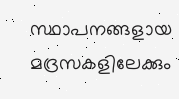സ്ഥാപനങ്ങളായ മദ്രസകളിലേക്കും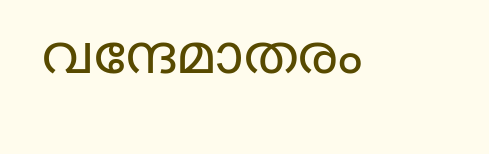വന്ദേമാതരം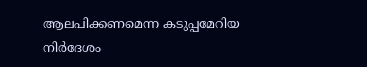ആലപിക്കണമെന്ന കടുപ്പമേറിയ നിർദേശം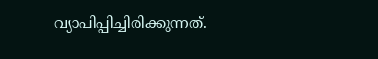വ്യാപിപ്പിച്ചിരിക്കുന്നത്.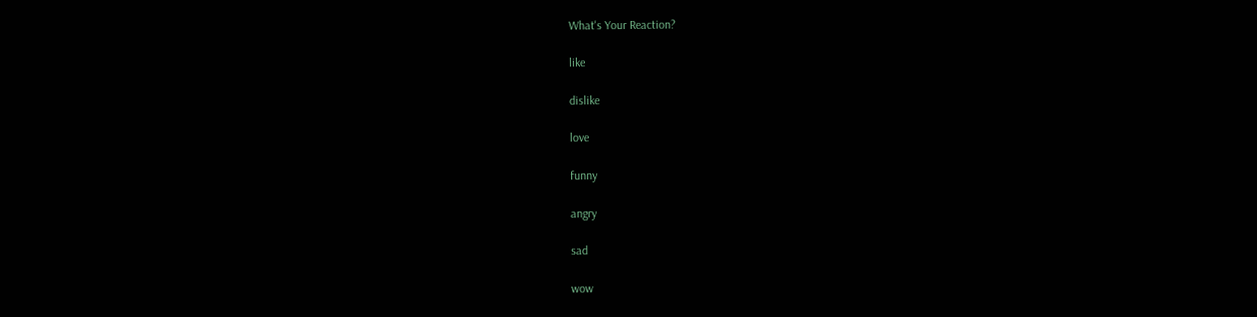What's Your Reaction?

like

dislike

love

funny

angry

sad

wow